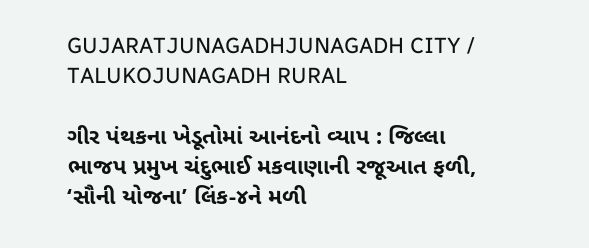GUJARATJUNAGADHJUNAGADH CITY / TALUKOJUNAGADH RURAL

ગીર પંથકના ખેડૂતોમાં આનંદનો વ્યાપ : જિલ્લા ભાજપ પ્રમુખ ચંદુભાઈ મકવાણાની રજૂઆત ફળી, ‘સૌની યોજના’ લિંક-૪ને મળી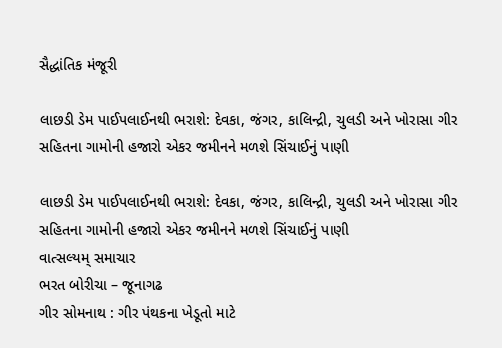સૈદ્ધાંતિક મંજૂરી

લાછડી ડેમ પાઈપલાઈનથી ભરાશે: દેવકા, જંગર, કાલિન્દ્રી, ચુલડી અને ખોરાસા ગીર સહિતના ગામોની હજારો એકર જમીનને મળશે સિંચાઈનું પાણી

લાછડી ડેમ પાઈપલાઈનથી ભરાશે: દેવકા, જંગર, કાલિન્દ્રી, ચુલડી અને ખોરાસા ગીર સહિતના ગામોની હજારો એકર જમીનને મળશે સિંચાઈનું પાણી
વાત્સલ્યમ્ સમાચાર
ભરત બોરીચા – જૂનાગઢ
ગીર સોમનાથ : ગીર પંથકના ખેડૂતો માટે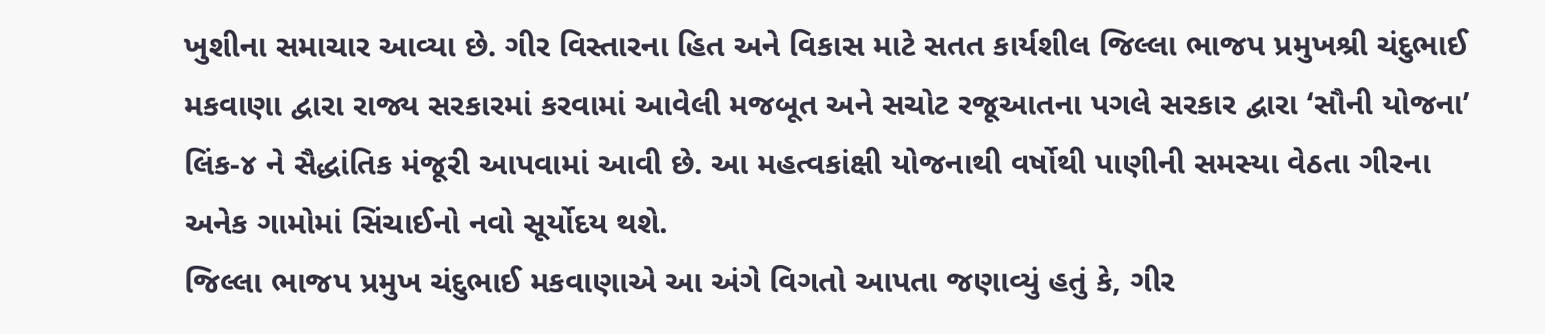ખુશીના સમાચાર આવ્યા છે. ગીર વિસ્તારના હિત અને વિકાસ માટે સતત કાર્યશીલ જિલ્લા ભાજપ પ્રમુખશ્રી ચંદુભાઈ મકવાણા દ્વારા રાજ્ય સરકારમાં કરવામાં આવેલી મજબૂત અને સચોટ રજૂઆતના પગલે સરકાર દ્વારા ‘સૌની યોજના’ લિંક-૪ ને સૈદ્ધાંતિક મંજૂરી આપવામાં આવી છે. આ મહત્વકાંક્ષી યોજનાથી વર્ષોથી પાણીની સમસ્યા વેઠતા ગીરના અનેક ગામોમાં સિંચાઈનો નવો સૂર્યોદય થશે.
જિલ્લા ભાજપ પ્રમુખ ચંદુભાઈ મકવાણાએ આ અંગે વિગતો આપતા જણાવ્યું હતું કે, ગીર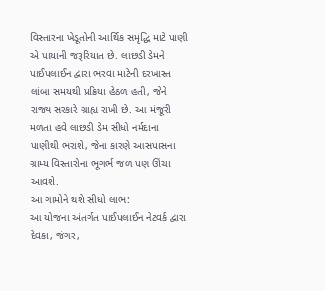વિસ્તારના ખેડૂતોની આર્થિક સમૃદ્ધિ માટે પાણી એ પાયાની જરૂરિયાત છે. લાછડી ડેમને પાઈપલાઈન દ્વારા ભરવા માટેની દરખાસ્ત લાંબા સમયથી પ્રક્રિયા હેઠળ હતી, જેને રાજ્ય સરકારે ગ્રાહ્ય રાખી છે. આ મંજૂરી મળતા હવે લાછડી ડેમ સીધો નર્મદાના પાણીથી ભરાશે, જેના કારણે આસપાસના ગ્રામ્ય વિસ્તારોના ભૂગર્ભ જળ પણ ઊંચા આવશે.
આ ગામોને થશે સીધો લાભ:
આ યોજના અંતર્ગત પાઈપલાઈન નેટવર્ક દ્વારા દેવકા, જંગર,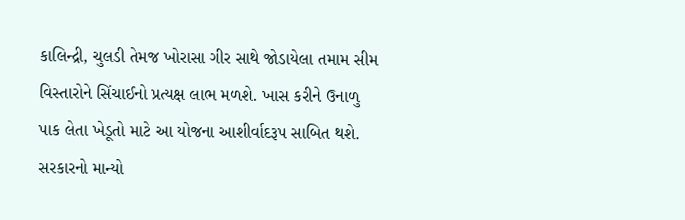કાલિન્દ્રી, ચુલડી તેમજ ખોરાસા ગીર સાથે જોડાયેલા તમામ સીમ વિસ્તારોને સિંચાઈનો પ્રત્યક્ષ લાભ મળશે. ખાસ કરીને ઉનાળુ પાક લેતા ખેડૂતો માટે આ યોજના આશીર્વાદરૂપ સાબિત થશે.
સરકારનો માન્યો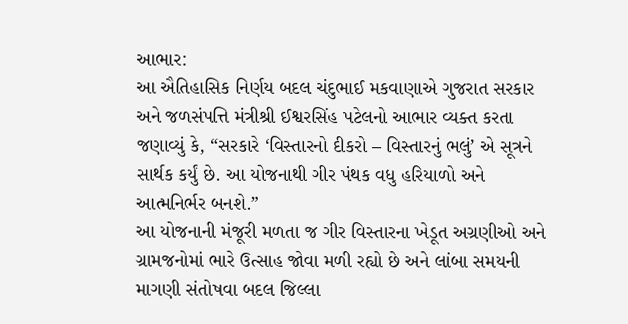આભાર:
આ ઐતિહાસિક નિર્ણય બદલ ચંદુભાઈ મકવાણાએ ગુજરાત સરકાર અને જળસંપત્તિ મંત્રીશ્રી ઈશ્વરસિંહ પટેલનો આભાર વ્યક્ત કરતા જણાવ્યું કે, “સરકારે ‘વિસ્તારનો દીકરો – વિસ્તારનું ભલું’ એ સૂત્રને સાર્થક કર્યું છે. આ યોજનાથી ગીર પંથક વધુ હરિયાળો અને આત્મનિર્ભર બનશે.”
આ યોજનાની મંજૂરી મળતા જ ગીર વિસ્તારના ખેડૂત અગ્રણીઓ અને ગ્રામજનોમાં ભારે ઉત્સાહ જોવા મળી રહ્યો છે અને લાંબા સમયની માગણી સંતોષવા બદલ જિલ્લા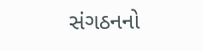સંગઠનનો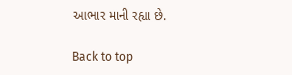આભાર માની રહ્યા છે.

Back to top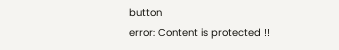button
error: Content is protected !!